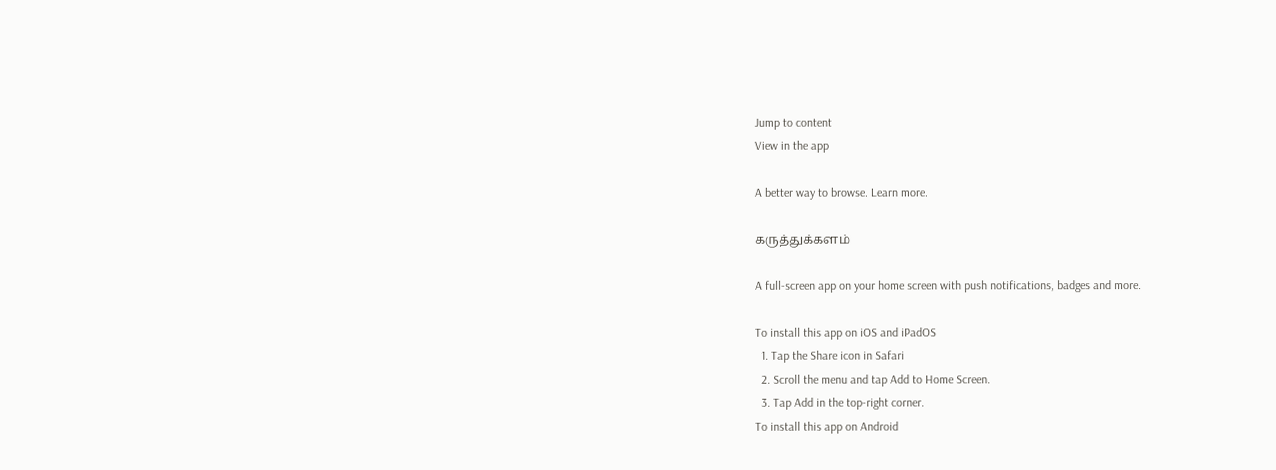Jump to content
View in the app

A better way to browse. Learn more.

கருத்துக்களம்

A full-screen app on your home screen with push notifications, badges and more.

To install this app on iOS and iPadOS
  1. Tap the Share icon in Safari
  2. Scroll the menu and tap Add to Home Screen.
  3. Tap Add in the top-right corner.
To install this app on Android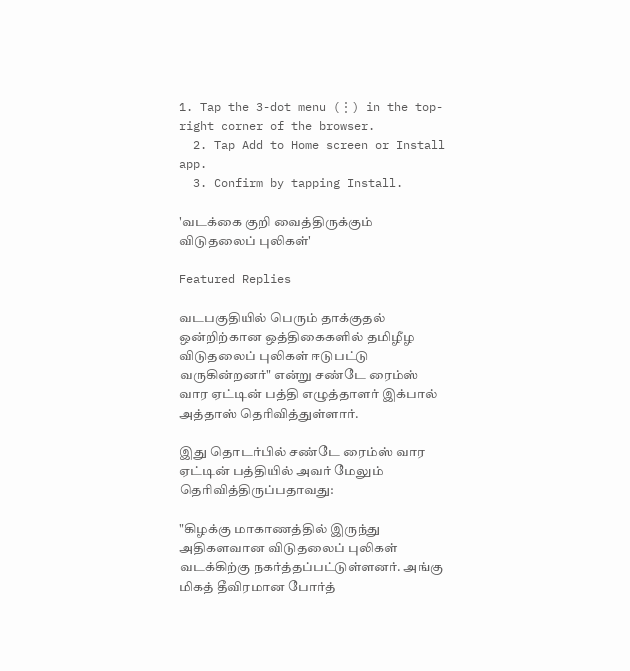1. Tap the 3-dot menu (⋮) in the top-right corner of the browser.
  2. Tap Add to Home screen or Install app.
  3. Confirm by tapping Install.

'வடக்கை குறி வைத்திருக்கும் விடுதலைப் புலிகள்'

Featured Replies

வடபகுதியில் பெரும் தாக்குதல் ஒன்றிற்கான ஒத்திகைகளில் தமிழீழ விடுதலைப் புலிகள் ஈடுபட்டு வருகின்றனர்" என்று சண்டே ரைம்ஸ் வார ஏட்டின் பத்தி எழுத்தாளர் இக்பால் அத்தாஸ் தெரிவித்துள்ளார்.

இது தொடர்பில் சண்டே ரைம்ஸ் வார ஏட்டின் பத்தியில் அவர் மேலும் தெரிவித்திருப்பதாவது:

"கிழக்கு மாகாணத்தில் இருந்து அதிகளவான விடுதலைப் புலிகள் வடக்கிற்கு நகர்த்தப்பட்டுள்ளனர். அங்கு மிகத் தீவிரமான போர்த்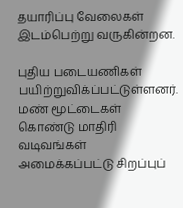தயாரிப்பு வேலைகள் இடம்பெற்று வருகின்றன.

புதிய படையணிகள் பயிற்றுவிக்ப்பட்டுள்ளனர். மண் மூட்டைகள் கொண்டு மாதிரி வடிவங்கள் அமைக்கப்பட்டு சிறப்புப்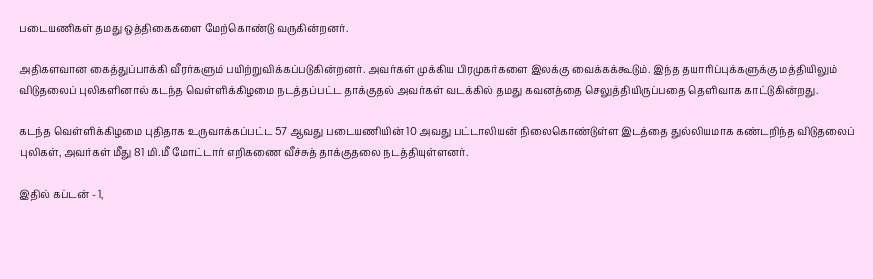படையணிகள் தமது ஒத்திகைகளை மேற்கொண்டு வருகின்றனர்.

அதிகளவான கைத்துப்பாக்கி வீரர்களும் பயிற்றுவிக்கப்படுகின்றனர். அவர்கள் முக்கிய பிரமுகர்களை இலக்கு வைக்கக்கூடும். இந்த தயாரிப்புக்களுக்கு மத்தியிலும் விடுதலைப் புலிகளினால் கடந்த வெள்ளிக்கிழமை நடத்தப்பட்ட தாக்குதல் அவர்கள் வடக்கில் தமது கவனத்தை செலுத்தியிருப்பதை தெளிவாக காட்டுகின்றது.

கடந்த வெள்ளிக்கிழமை புதிதாக உருவாக்கப்பட்ட 57 ஆவது படையணியின் 10 அவது பட்டாலியன் நிலைகொண்டுள்ள இடத்தை துல்லியமாக கண்டறிந்த விடுதலைப் புலிகள், அவர்கள் மீது 81 மி.மீ மோட்டார் எறிகணை வீச்சுத் தாக்குதலை நடத்தியுள்ளனர்.

இதில் கப்டன் - 1,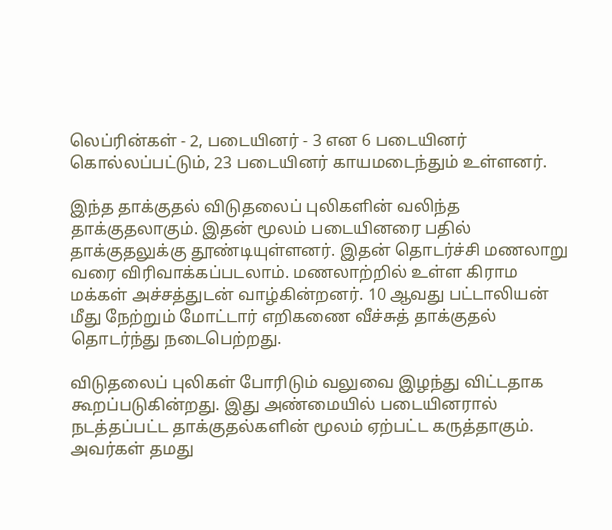லெப்ரின்கள் - 2, படையினர் - 3 என 6 படையினர் கொல்லப்பட்டும், 23 படையினர் காயமடைந்தும் உள்ளனர்.

இந்த தாக்குதல் விடுதலைப் புலிகளின் வலிந்த தாக்குதலாகும். இதன் மூலம் படையினரை பதில் தாக்குதலுக்கு தூண்டியுள்ளனர். இதன் தொடர்ச்சி மணலாறு வரை விரிவாக்கப்படலாம். மணலாற்றில் உள்ள கிராம மக்கள் அச்சத்துடன் வாழ்கின்றனர். 10 ஆவது பட்டாலியன் மீது நேற்றும் மோட்டார் எறிகணை வீச்சுத் தாக்குதல் தொடர்ந்து நடைபெற்றது.

விடுதலைப் புலிகள் போரிடும் வலுவை இழந்து விட்டதாக கூறப்படுகின்றது. இது அண்மையில் படையினரால் நடத்தப்பட்ட தாக்குதல்களின் மூலம் ஏற்பட்ட கருத்தாகும். அவர்கள் தமது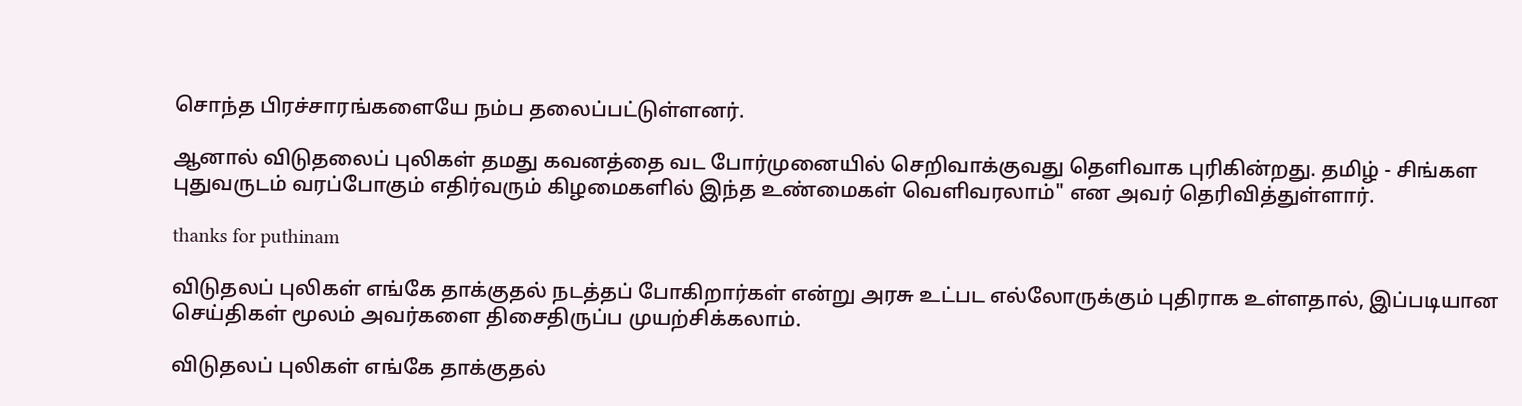சொந்த பிரச்சாரங்களையே நம்ப தலைப்பட்டுள்ளனர்.

ஆனால் விடுதலைப் புலிகள் தமது கவனத்தை வட போர்முனையில் செறிவாக்குவது தெளிவாக புரிகின்றது. தமிழ் - சிங்கள புதுவருடம் வரப்போகும் எதிர்வரும் கிழமைகளில் இந்த உண்மைகள் வெளிவரலாம்" என அவர் தெரிவித்துள்ளார்.

thanks for puthinam

விடுதலப் புலிகள் எங்கே தாக்குதல் நடத்தப் போகிறார்கள் என்று அரசு உட்பட எல்லோருக்கும் புதிராக உள்ளதால், இப்படியான செய்திகள் மூலம் அவர்களை திசைதிருப்ப முயற்சிக்கலாம்.

விடுதலப் புலிகள் எங்கே தாக்குதல்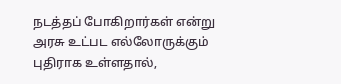நடத்தப் போகிறார்கள் என்று அரசு உட்பட எல்லோருக்கும் புதிராக உள்ளதால்,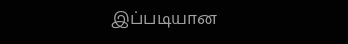இப்படியான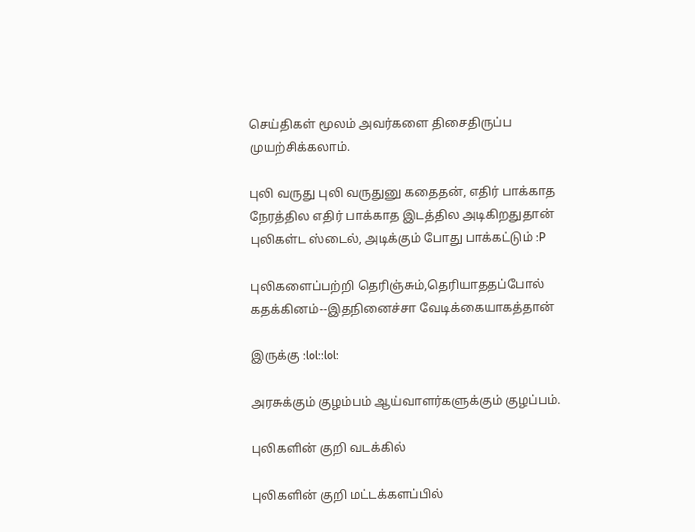செய்திகள் மூலம் அவர்களை திசைதிருப்ப முயற்சிக்கலாம்.

புலி வருது புலி வருதுனு கதைதன், எதிர் பாக்காத நேரத்தில எதிர் பாக்காத இடத்தில அடிகிறதுதான் புலிகள்ட ஸ்டைல், அடிக்கும் போது பாக்கட்டும் :P

புலிகளைப்பற்றி தெரிஞ்சும்,தெரியாததப்போல் கதக்கினம்--இதநினைச்சா வேடிக்கையாகத்தான்

இருக்கு :lol::lol:

அரசுக்கும் குழம்பம் ஆய்வாளர்களுக்கும் குழப்பம்.

புலிகளின் குறி வடக்கில்

புலிகளின் குறி மட்டக்களப்பில்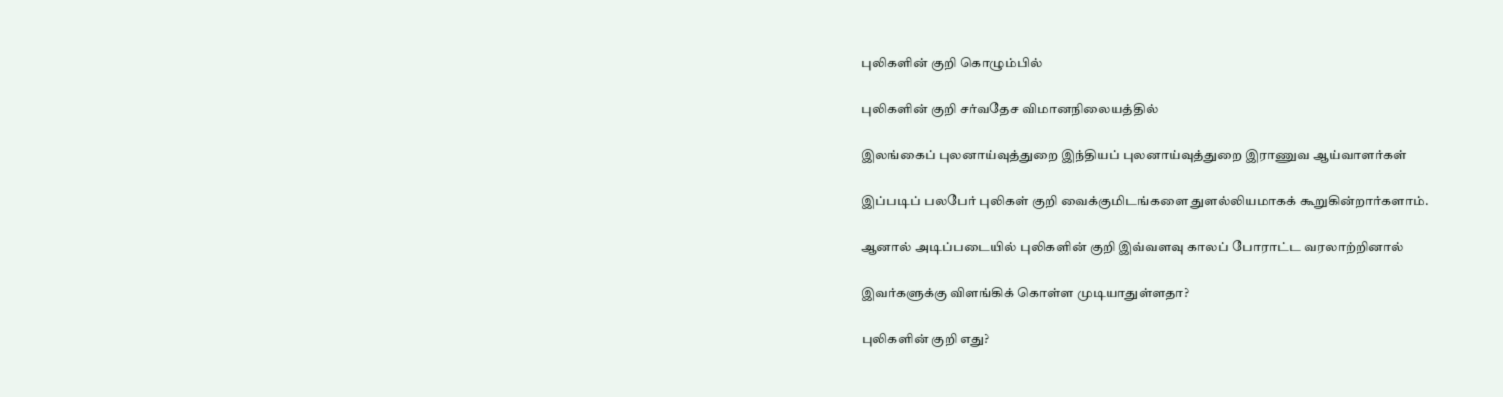புலிகளின் குறி கொழும்பில்

புலிகளின் குறி சர்வதேச விமானநிலையத்தில்

இலங்கைப் புலனாய்வுத்துறை இந்தியப் புலனாய்வுத்துறை இராணுவ ஆய்வாளர்கள்

இப்படிப் பலபேர் புலிகள் குறி வைக்குமிடங்களை துளல்லியமாகக் கூறுகின்றார்களாம்.

ஆனால் அடிப்படையில் புலிகளின் குறி இவ்வளவு காலப் போராட்ட வரலாற்றினால்

இவர்களுக்கு விளங்கிக் கொள்ள முடியாதுள்ளதா?

புலிகளின் குறி எது?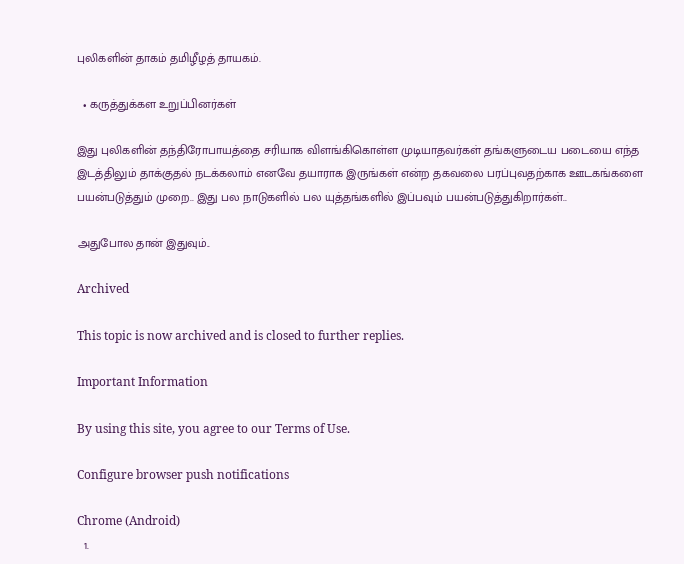புலிகளின் தாகம் தமிழீழத் தாயகம்.

  • கருத்துக்கள உறுப்பினர்கள்

இது புலிகளின் தந்திரோபாயத்தை சரியாக விளங்கிகொள்ள முடியாதவர்கள் தங்களுடைய படையை எந்த இடத்திலும் தாக்குதல் நடக்கலாம் எனவே தயாராக இருங்கள் என்ற தகவலை பரப்புவதற்காக ஊடகங்களை பயன்படுத்தும் முறை.. இது பல நாடுகளில் பல யுத்தங்களில் இப்பவும் பயன்படுத்துகிறார்கள்..

அதுபோல தான் இதுவும்..

Archived

This topic is now archived and is closed to further replies.

Important Information

By using this site, you agree to our Terms of Use.

Configure browser push notifications

Chrome (Android)
  1.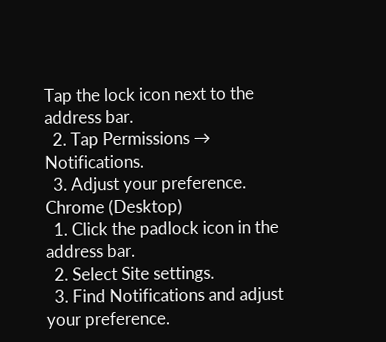Tap the lock icon next to the address bar.
  2. Tap Permissions → Notifications.
  3. Adjust your preference.
Chrome (Desktop)
  1. Click the padlock icon in the address bar.
  2. Select Site settings.
  3. Find Notifications and adjust your preference.